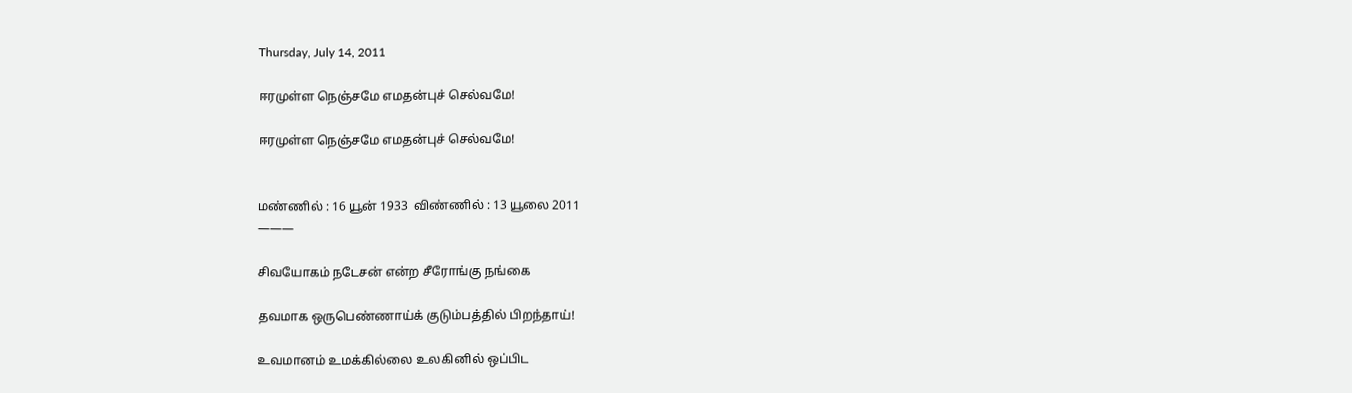Thursday, July 14, 2011

ஈரமுள்ள நெஞ்சமே எமதன்புச் செல்வமே!

ஈரமுள்ள நெஞ்சமே எமதன்புச் செல்வமே!


மண்ணில் : 16 யூன் 1933  விண்ணில் : 13 யூலை 2011
———

சிவயோகம் நடேசன் என்ற சீரோங்கு நங்கை

தவமாக ஒருபெண்ணாய்க் குடும்பத்தில் பிறந்தாய்!

உவமானம் உமக்கில்லை உலகினில் ஒப்பிட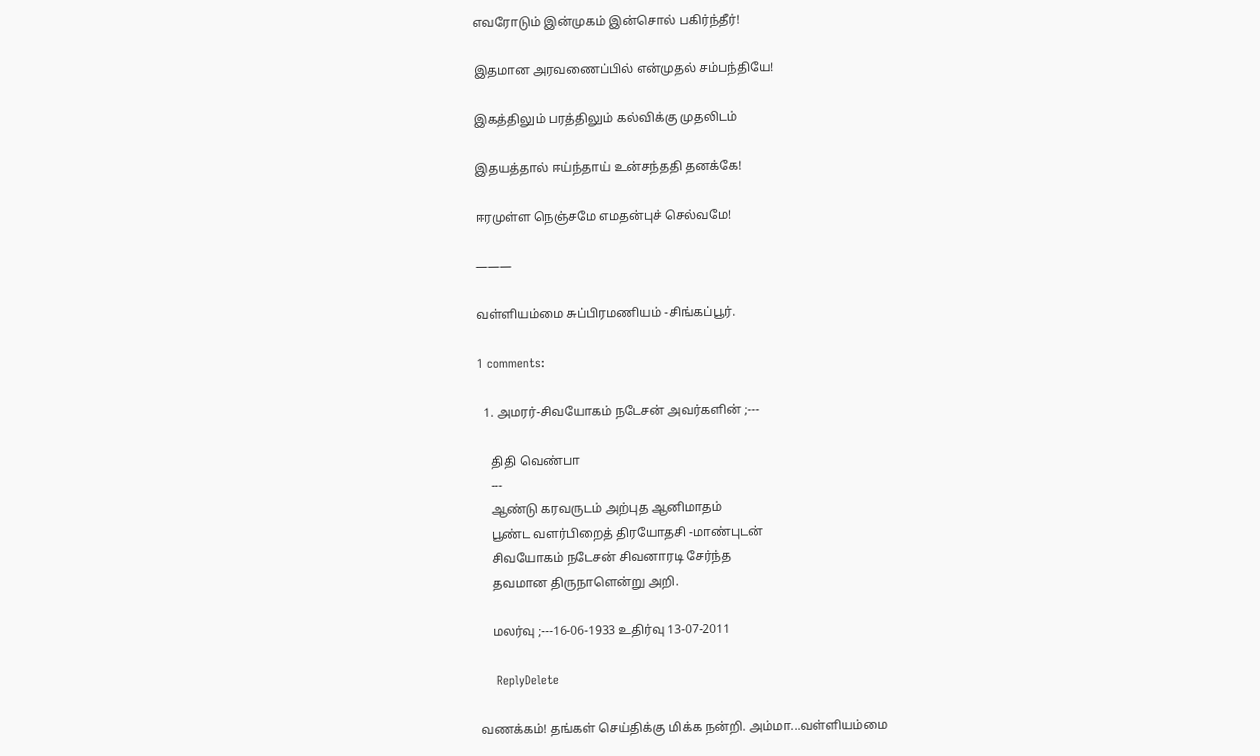எவரோடும் இன்முகம் இன்சொல் பகிர்ந்தீர்!

இதமான அரவணைப்பில் என்முதல் சம்பந்தியே!

இகத்திலும் பரத்திலும் கல்விக்கு முதலிடம்

இதயத்தால் ஈய்ந்தாய் உன்சந்ததி தனக்கே!

ஈரமுள்ள நெஞ்சமே எமதன்புச் செல்வமே!

———

வள்ளியம்மை சுப்பிரமணியம் -சிங்கப்பூர்.

1 comments:

  1. அமரர்-சிவயோகம் நடேசன் அவர்களின் ;---

    திதி வெண்பா
    ---
    ஆண்டு கரவருடம் அற்புத ஆனிமாதம்
    பூண்ட வளர்பிறைத் திரயோதசி -மாண்புடன்
    சிவயோகம் நடேசன் சிவனாரடி சேர்ந்த
    தவமான திருநாளென்று அறி.

    மலர்வு ;---16-06-1933 உதிர்வு 13-07-2011

    ReplyDelete

வணக்கம்! தங்கள் செய்திக்கு மிக்க நன்றி. அம்மா...வள்ளியம்மை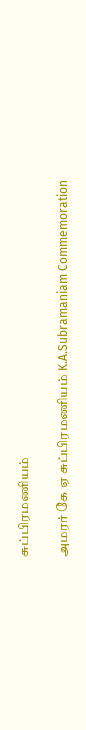சுப்பிரமணியம்

அமரர் கே ஏ சுப்பிரமணியம் K.A.Subramaniam Commemoration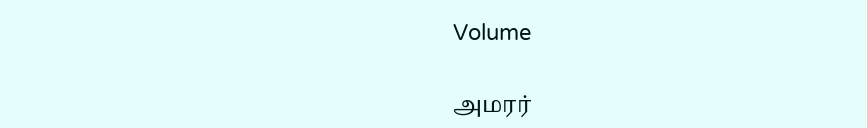Volume

அமரர்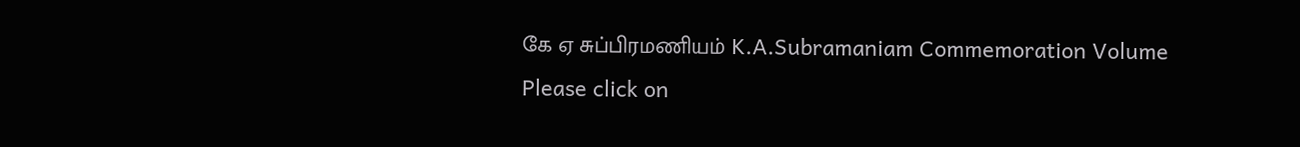கே ஏ சுப்பிரமணியம் K.A.Subramaniam Commemoration Volume
Please click on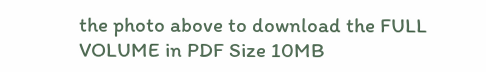the photo above to download the FULL VOLUME in PDF Size 10MB